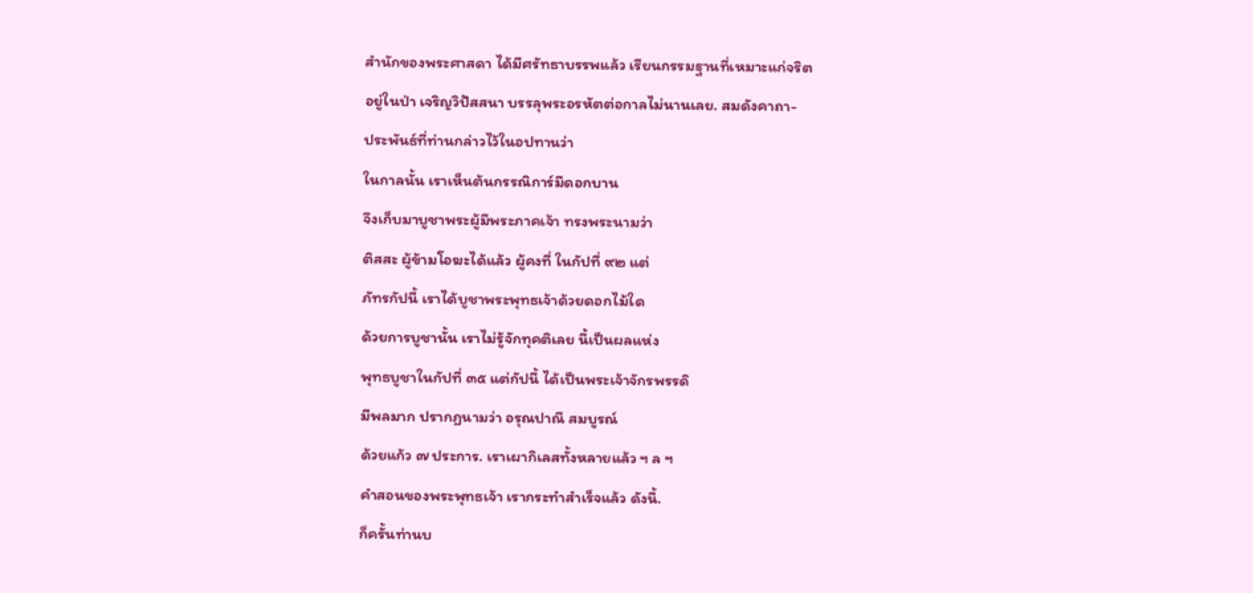สำนักของพระศาสดา ได้มีศรัทธาบรรพแล้ว เรียนกรรมฐานที่เหมาะแก่จริต
อยู่ในป่า เจริญวิปัสสนา บรรลุพระอรหัตต่อกาลไม่นานเลย. สมดังคาถา-
ประพันธ์ที่ท่านกล่าวไว้ในอปทานว่า
ในกาลนั้น เราเห็นต้นกรรณิการ์มีดอกบาน
จึงเก็บมาบูชาพระผู้มีพระภาคเจ้า ทรงพระนามว่า
ติสสะ ผู้ข้ามโอฆะได้แล้ว ผู้คงที่ ในกัปที่ ๙๒ แต่
ภัทรกัปนี้ เราได้บูชาพระพุทธเจ้าด้วยดอกไม้ใด
ด้วยการบูชานั้น เราไม่รู้จักทุคติเลย นี้เป็นผลแห่ง
พุทธบูชาในกัปที่ ๓๕ แต่กัปนี้ ได้เป็นพระเจ้าจักรพรรดิ
มีพลมาก ปรากฏนามว่า อรุณปาณี สมบูรณ์
ด้วยแก้ว ๗ ประการ. เราเผากิเลสทั้งหลายแล้ว ฯ ล ฯ
คำสอนของพระพุทธเจ้า เรากระทำสำเร็จแล้ว ดังนี้.
ก็ครั้นท่านบ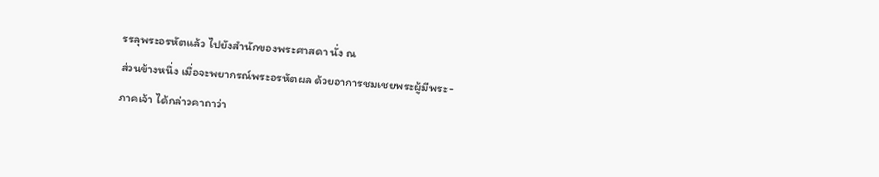รรลุพระอรหัตแล้ว ไปยังสำนักของพระศาสดา นั่ง ณ
ส่วนข้างหนึ่ง เมื่อจะพยากรณ์พระอรหัตผล ด้วยอาการชมเชยพระผู้มีพระ-
ภาคเจ้า ได้กล่าวคาถาว่า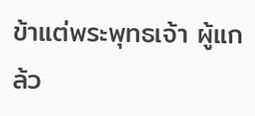ข้าแต่พระพุทธเจ้า ผู้แกล้ว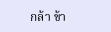กล้า ข้า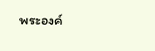พระองค์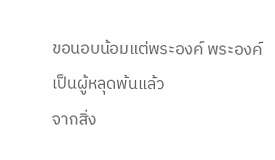ขอนอบน้อมแต่พระองค์ พระองค์เป็นผู้หลุดพ้นแล้ว
จากสิ่ง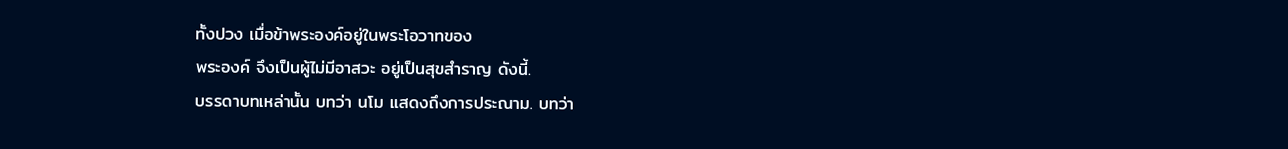ทั้งปวง เมื่อข้าพระองค์อยู่ในพระโอวาทของ
พระองค์ จึงเป็นผู้ไม่มีอาสวะ อยู่เป็นสุขสำราญ ดังนี้.
บรรดาบทเหล่านั้น บทว่า นโม แสดงถึงการประณาม. บทว่า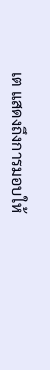เต แสดงถึงการมอบให้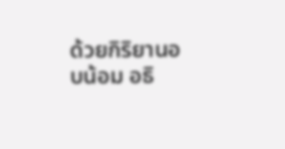ด้วยกิริยานอบน้อม อธิ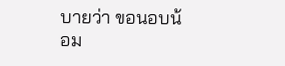บายว่า ขอนอบน้อม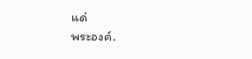แด่
พระองค์.